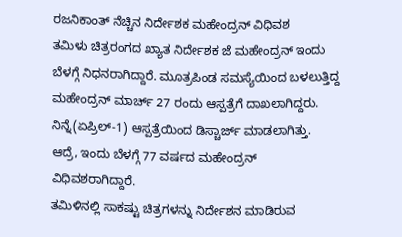ರಜನಿಕಾಂತ್ ನೆಚ್ಚಿನ ನಿರ್ದೇಶಕ ಮಹೇಂದ್ರನ್ ವಿಧಿವಶ
ತಮಿಳು ಚಿತ್ರರಂಗದ ಖ್ಯಾತ ನಿರ್ದೇಶಕ ಜೆ ಮಹೇಂದ್ರನ್ ಇಂದು ಬೆಳಗ್ಗೆ ನಿಧನರಾಗಿದ್ದಾರೆ. ಮೂತ್ರಪಿಂಡ ಸಮಸ್ಯೆಯಿಂದ ಬಳಲುತ್ತಿದ್ದ ಮಹೇಂದ್ರನ್ ಮಾರ್ಚ್ 27 ರಂದು ಆಸ್ಪತ್ರೆಗೆ ದಾಖಲಾಗಿದ್ದರು. ನಿನ್ನೆ(ಏಪ್ರಿಲ್-1) ಆಸ್ಪತ್ರೆಯಿಂದ ಡಿಸ್ಚಾರ್ಜ್ ಮಾಡಲಾಗಿತ್ತು. ಆದ್ರೆ, ಇಂದು ಬೆಳಗ್ಗೆ 77 ವರ್ಷದ ಮಹೇಂದ್ರನ್ ವಿಧಿವಶರಾಗಿದ್ದಾರೆ.
ತಮಿಳಿನಲ್ಲಿ ಸಾಕಷ್ಟು ಚಿತ್ರಗಳನ್ನು ನಿರ್ದೇಶನ ಮಾಡಿರುವ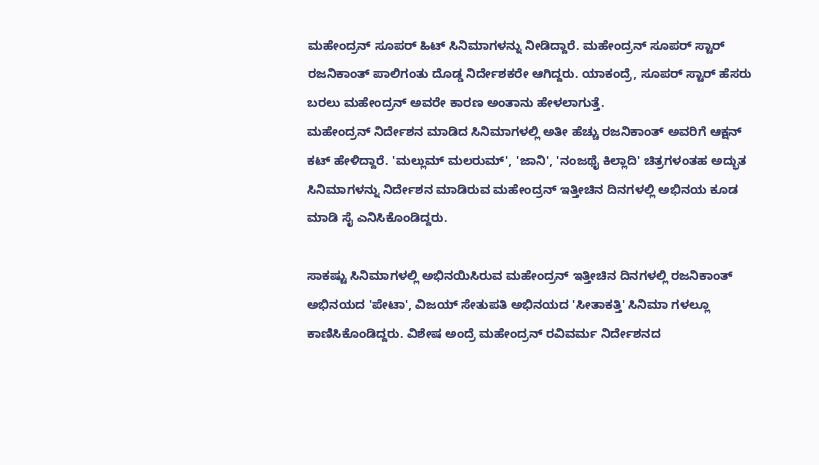ಮಹೇಂದ್ರನ್ ಸೂಪರ್ ಹಿಟ್ ಸಿನಿಮಾಗಳನ್ನು ನೀಡಿದ್ದಾರೆ. ಮಹೇಂದ್ರನ್ ಸೂಪರ್ ಸ್ಟಾರ್ ರಜನಿಕಾಂತ್ ಪಾಲಿಗಂತು ದೊಡ್ಡ ನಿರ್ದೇಶಕರೇ ಆಗಿದ್ದರು. ಯಾಕಂದ್ರೆ, ಸೂಪರ್ ಸ್ಟಾರ್ ಹೆಸರು ಬರಲು ಮಹೇಂದ್ರನ್ ಅವರೇ ಕಾರಣ ಅಂತಾನು ಹೇಳಲಾಗುತ್ತೆ.
ಮಹೇಂದ್ರನ್ ನಿರ್ದೇಶನ ಮಾಡಿದ ಸಿನಿಮಾಗಳಲ್ಲಿ ಅತೀ ಹೆಚ್ಚು ರಜನಿಕಾಂತ್ ಅವರಿಗೆ ಆಕ್ಷನ್ ಕಟ್ ಹೇಳಿದ್ದಾರೆ. 'ಮಲ್ಲುಮ್ ಮಲರುಮ್', 'ಜಾನಿ', 'ನಂಜಥೈ ಕಿಲ್ಲಾದಿ' ಚಿತ್ರಗಳಂತಹ ಅದ್ಭುತ ಸಿನಿಮಾಗಳನ್ನು ನಿರ್ದೇಶನ ಮಾಡಿರುವ ಮಹೇಂದ್ರನ್ ಇತ್ತೀಚಿನ ದಿನಗಳಲ್ಲಿ ಅಭಿನಯ ಕೂಡ ಮಾಡಿ ಸೈ ಎನಿಸಿಕೊಂಡಿದ್ದರು.

ಸಾಕಷ್ಟು ಸಿನಿಮಾಗಳಲ್ಲಿ ಅಭಿನಯಿಸಿರುವ ಮಹೇಂದ್ರನ್ ಇತ್ತೀಚಿನ ದಿನಗಳಲ್ಲಿ ರಜನಿಕಾಂತ್ ಅಭಿನಯದ 'ಪೇಟಾ', ವಿಜಯ್ ಸೇತುಪತಿ ಅಭಿನಯದ 'ಸೀತಾಕತ್ತಿ' ಸಿನಿಮಾ ಗಳಲ್ಲೂ ಕಾಣಿಸಿಕೊಂಡಿದ್ದರು. ವಿಶೇಷ ಅಂದ್ರೆ ಮಹೇಂದ್ರನ್ ರವಿವರ್ಮ ನಿರ್ದೇಶನದ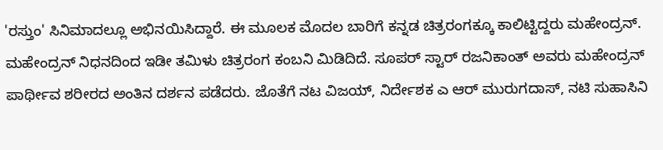'ರಸ್ತುಂ' ಸಿನಿಮಾದಲ್ಲೂ ಅಭಿನಯಿಸಿದ್ದಾರೆ. ಈ ಮೂಲಕ ಮೊದಲ ಬಾರಿಗೆ ಕನ್ನಡ ಚಿತ್ರರಂಗಕ್ಕೂ ಕಾಲಿಟ್ಟಿದ್ದರು ಮಹೇಂದ್ರನ್.
ಮಹೇಂದ್ರನ್ ನಿಧನದಿಂದ ಇಡೀ ತಮಿಳು ಚಿತ್ರರಂಗ ಕಂಬನಿ ಮಿಡಿದಿದೆ. ಸೂಪರ್ ಸ್ಟಾರ್ ರಜನಿಕಾಂತ್ ಅವರು ಮಹೇಂದ್ರನ್ ಪಾರ್ಥೀವ ಶರೀರದ ಅಂತಿನ ದರ್ಶನ ಪಡೆದರು. ಜೊತೆಗೆ ನಟ ವಿಜಯ್, ನಿರ್ದೇಶಕ ಎ ಆರ್ ಮುರುಗದಾಸ್, ನಟಿ ಸುಹಾಸಿನಿ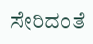ಸೇರಿದಂತೆ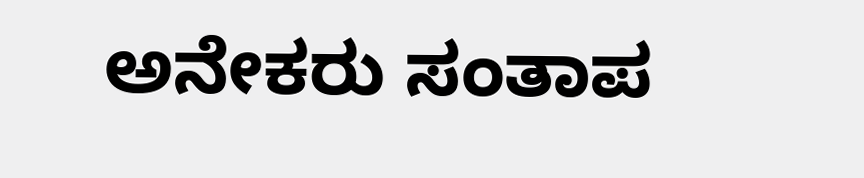ಅನೇಕರು ಸಂತಾಪ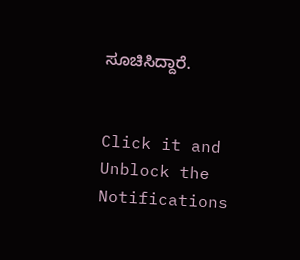ಸೂಚಿಸಿದ್ದಾರೆ.


Click it and Unblock the Notifications